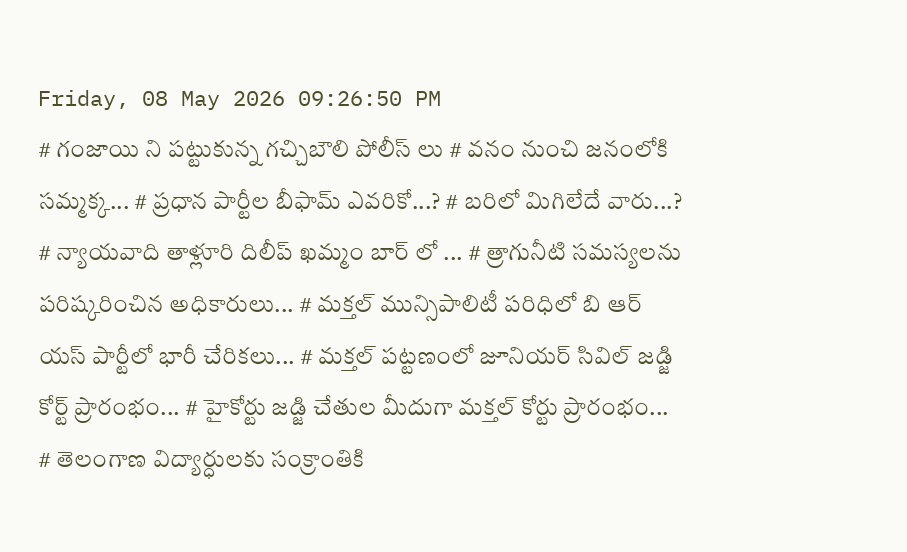Friday, 08 May 2026 09:26:50 PM
# గంజాయి ని పట్టుకున్న గచ్చిబౌలి పోలీస్ లు # వనం నుంచి జనంలోకి సమ్మక్క... # ప్రధాన పార్టీల బీఫామ్ ఎవరికో...? # బరిలో మిగిలేదే వారు...? # న్యాయవాది తాళ్లూరి దిలీప్ ఖమ్మం బార్ లో ... # త్రాగునీటి సమస్యలను పరిష్కరించిన అధికారులు... # మక్తల్ మున్సిపాలిటీ పరిధిలో బి ఆర్ యస్ పార్టీలో భారీ చేరికలు... # మక్తల్ పట్టణంలో జూనియర్ సివిల్ జడ్జి కోర్ట్ ప్రారంభం... # హైకోర్టు జడ్జి చేతుల మీదుగా మక్తల్ కోర్టు ప్రారంభం... # తెలంగాణ విద్యార్ధులకు సంక్రాంతికి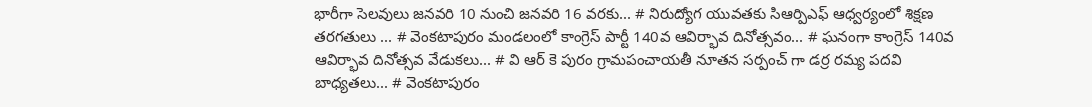భారీగా సెలవులు జనవరి 10 నుంచి జనవరి 16 వరకు... # నిరుద్యోగ యువతకు సిఆర్పిఎఫ్ ఆధ్వర్యంలో శిక్షణ తరగతులు ... # వెంకటాపురం మండలంలో కాంగ్రెస్ పార్టీ 140వ ఆవిర్భావ దినోత్సవం... # ఘనంగా కాంగ్రెస్ 140వ ఆవిర్భావ దినోత్సవ వేడుకలు... # వి ఆర్ కె పురం గ్రామపంచాయతీ నూతన సర్పంచ్ గా డర్ర రమ్య పదవి బాధ్యతలు... # వెంకటాపురం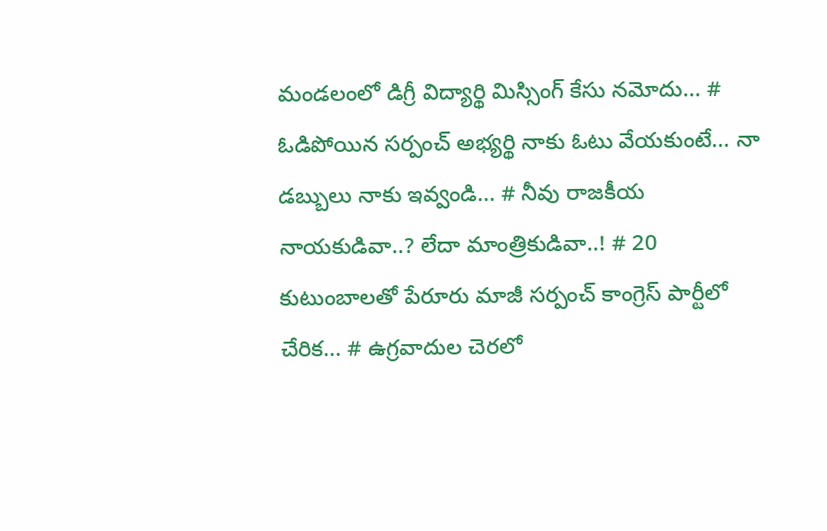మండలంలో డిగ్రీ విద్యార్థి మిస్సింగ్ కేసు నమోదు... # ఓడిపోయిన సర్పంచ్ అభ్యర్థి నాకు ఓటు వేయకుంటే... నా డబ్బులు నాకు ఇవ్వండి... # నీవు రాజకీయ నాయకుడివా..? లేదా మాంత్రికుడివా..! # 20 కుటుంబాలతో పేరూరు మాజీ సర్పంచ్ కాంగ్రెస్ పార్టీలో చేరిక... # ఉగ్రవాదుల చెరలో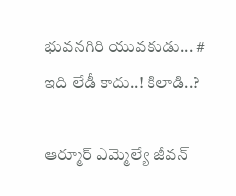భువనగిరి యువకుడు... # ఇది లేడీ కాదు..! కిలాడి..?

ఆర్మూర్ ఎమ్మెల్యే జీవన్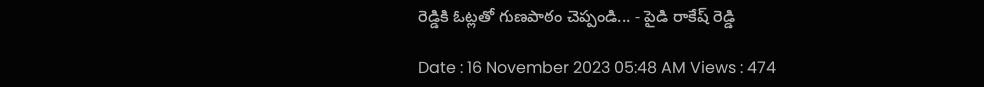రెడ్డికి ఓట్లతో గుణపాఠం చెప్పండి... - పైడి రాకేష్ రెడ్డి

Date : 16 November 2023 05:48 AM Views : 474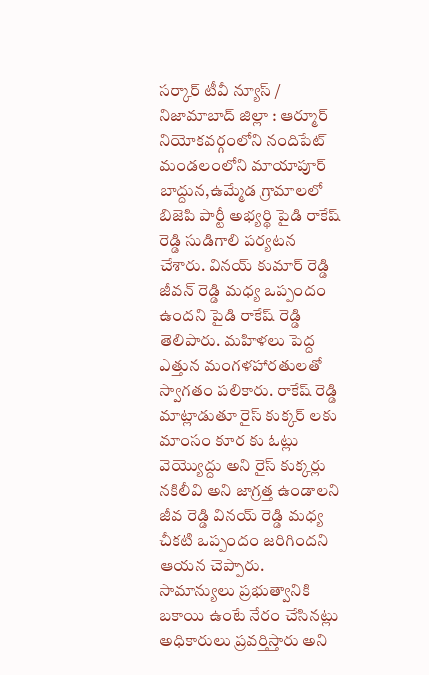సర్కార్ టీవీ న్యూస్ / నిజామాబాద్ జిల్లా : ఆర్మూర్ నియోకవర్గంలోని నందిపేట్ మండలంలోని మాయాపూర్ బాద్దున,ఉమ్మేడ గ్రామాలలో బిజెపి పార్టీ అభ్యర్థి పైడి రాకేష్ రెడ్డి సుడిగాలి పర్యటన చేశారు. వినయ్ కుమార్ రెడ్డి జీవన్ రెడ్డి మధ్య ఒప్పందం ఉందని పైడి రాకేష్ రెడ్డి తెలిపారు. మహిళలు పెద్ద ఎత్తున మంగళహారతులతో స్వాగతం పలికారు. రాకేష్ రెడ్డి మాట్లాడుతూ రైస్ కుక్కర్ లకు మాంసం కూర కు ఓట్లు వెయ్యొద్దు అని రైస్ కుక్కర్లు నకిలీవి అని జాగ్రత్త ఉండాలని జీవ రెడ్డి వినయ్ రెడ్డి మధ్య చీకటి ఒప్పందం జరిగిందని ఆయన చెప్పారు. సామాన్యులు ప్రభుత్వానికి బకాయి ఉంటే నేరం చేసినట్లు అధికారులు ప్రవర్తిస్తారు అని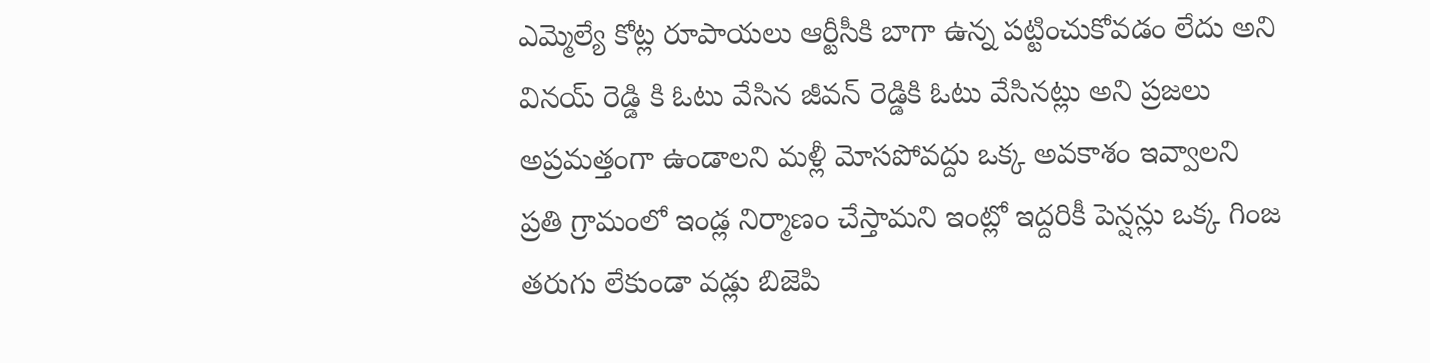ఎమ్మెల్యే కోట్ల రూపాయలు ఆర్టీసీకి బాగా ఉన్న పట్టించుకోవడం లేదు అని వినయ్ రెడ్డి కి ఓటు వేసిన జీవన్ రెడ్డికి ఓటు వేసినట్లు అని ప్రజలు అప్రమత్తంగా ఉండాలని మళ్లీ మోసపోవద్దు ఒక్క అవకాశం ఇవ్వాలని ప్రతి గ్రామంలో ఇండ్ల నిర్మాణం చేస్తామని ఇంట్లో ఇద్దరికీ పెన్షన్లు ఒక్క గింజ తరుగు లేకుండా వడ్లు బిజెపి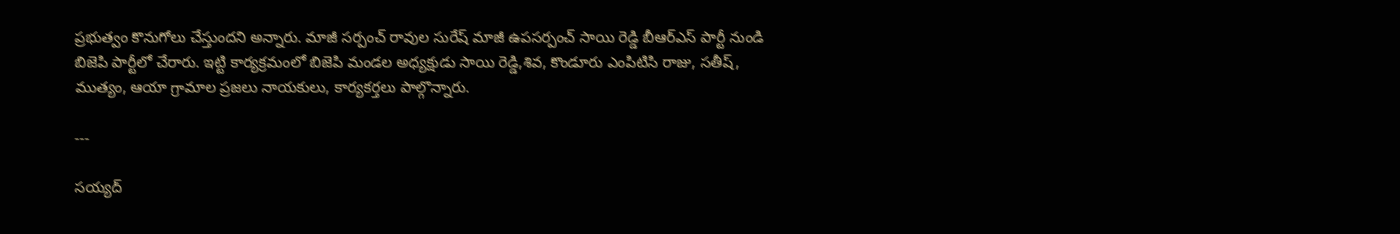ప్రభుత్వం కొనుగోలు చేస్తుందని అన్నారు. మాజీ సర్పంచ్ రావుల సురేష్ మాజీ ఉపసర్పంచ్ సాయి రెడ్డి బీఆర్ఎస్ పార్టీ నుండి బిజెపి పార్టీలో చేరారు. ఇట్టి కార్యక్రమంలో బిజెపి మండల అధ్యక్షుడు సాయి రెడ్డి,శివ, కొండూరు ఎంపిటిసి రాజు, సతీష్, ముత్యం, ఆయా గ్రామాల ప్రజలు నాయకులు, కార్యకర్తలు పాల్గొన్నారు.

---

సయ్యద్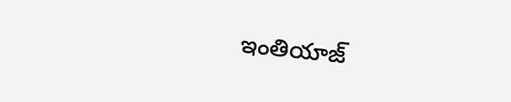ఇంతియాజ్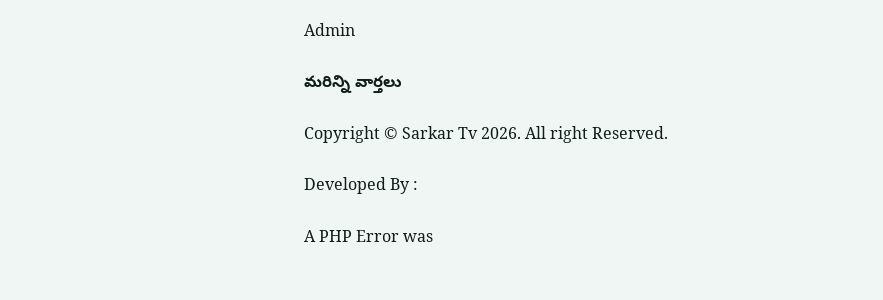Admin

మరిన్ని వార్తలు

Copyright © Sarkar Tv 2026. All right Reserved.

Developed By :

A PHP Error was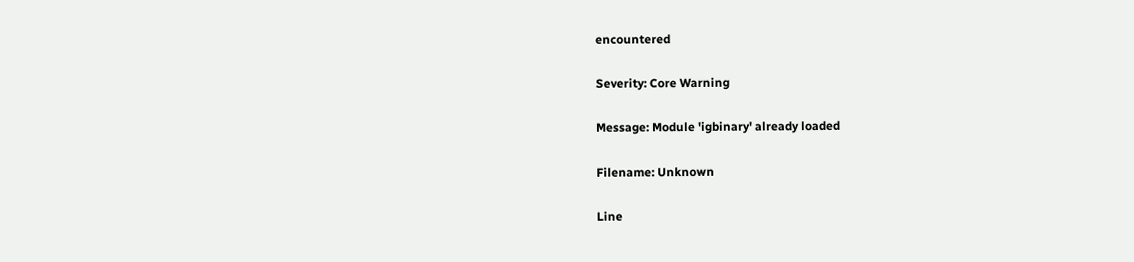encountered

Severity: Core Warning

Message: Module 'igbinary' already loaded

Filename: Unknown

Line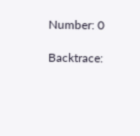Number: 0

Backtrace: